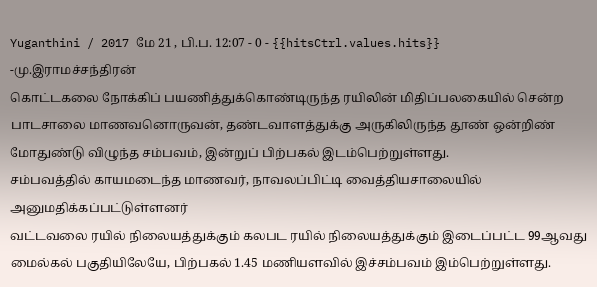Yuganthini / 2017 மே 21 , பி.ப. 12:07 - 0 - {{hitsCtrl.values.hits}}
-மு.இராமச்சந்திரன்
கொட்டகலை நோக்கிப் பயணித்துக்கொண்டிருந்த ரயிலின் மிதிப்பலகையில் சென்ற பாடசாலை மாணவனொருவன், தண்டவாளத்துக்கு அருகிலிருந்த தூண் ஒன்றிண் மோதுண்டு விழுந்த சம்பவம், இன்றுப் பிற்பகல் இடம்பெற்றுள்ளது.
சம்பவத்தில் காயமடைந்த மாணவர், நாவலப்பிட்டி வைத்தியசாலையில் அனுமதிக்கப்பட்டுள்ளனர்
வட்டவலை ரயில் நிலையத்துக்கும் கலபட ரயில் நிலையத்துக்கும் இடைப்பட்ட 99ஆவது மைல்கல் பகுதியிலேயே, பிற்பகல் 1.45 மணியளவில் இச்சம்பவம் இம்பெற்றுள்ளது.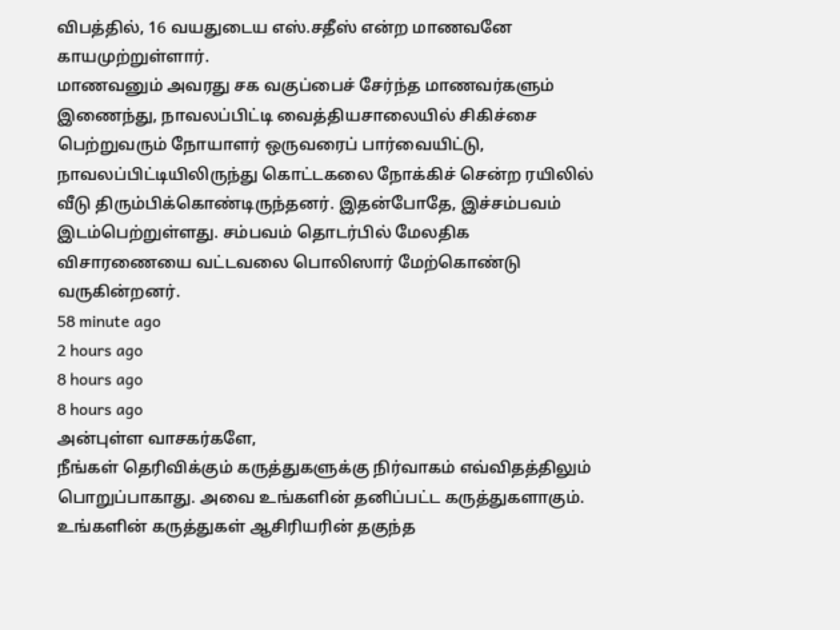விபத்தில், 16 வயதுடைய எஸ்.சதீஸ் என்ற மாணவனே காயமுற்றுள்ளார்.
மாணவனும் அவரது சக வகுப்பைச் சேர்ந்த மாணவர்களும் இணைந்து, நாவலப்பிட்டி வைத்தியசாலையில் சிகிச்சை பெற்றுவரும் நோயாளர் ஒருவரைப் பார்வையிட்டு, நாவலப்பிட்டியிலிருந்து கொட்டகலை நோக்கிச் சென்ற ரயிலில் வீடு திரும்பிக்கொண்டிருந்தனர். இதன்போதே, இச்சம்பவம் இடம்பெற்றுள்ளது. சம்பவம் தொடர்பில் மேலதிக விசாரணையை வட்டவலை பொலிஸார் மேற்கொண்டு வருகின்றனர்.
58 minute ago
2 hours ago
8 hours ago
8 hours ago
அன்புள்ள வாசகர்களே,
நீங்கள் தெரிவிக்கும் கருத்துகளுக்கு நிர்வாகம் எவ்விதத்திலும் பொறுப்பாகாது. அவை உங்களின் தனிப்பட்ட கருத்துகளாகும். உங்களின் கருத்துகள் ஆசிரியரின் தகுந்த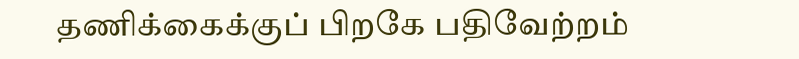தணிக்கைக்குப் பிறகே பதிவேற்றம்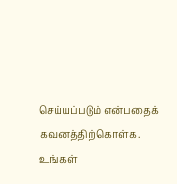செய்யப்படும் என்பதைக் கவனத்திற்கொள்க. உங்கள்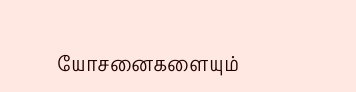யோசனைகளையும்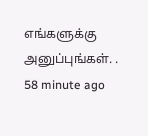எங்களுக்கு அனுப்புங்கள். .
58 minute ago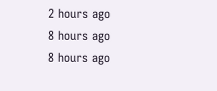2 hours ago
8 hours ago
8 hours ago